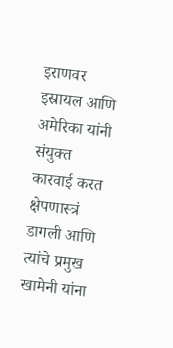इराणवर इस्रायल आणि अमेरिका यांनी संयुक्त कारवाई करत क्षेपणास्त्रं डागली आणि त्यांचे प्रमुख खामेनी यांना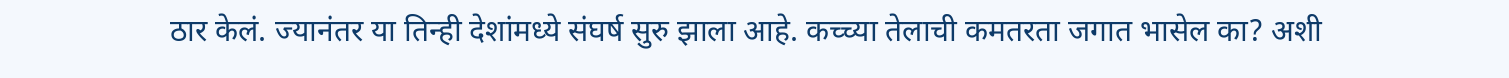ठार केलं. ज्यानंतर या तिन्ही देशांमध्ये संघर्ष सुरु झाला आहे. कच्च्या तेलाची कमतरता जगात भासेल का? अशी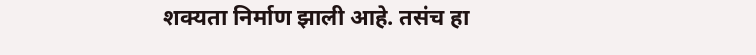शक्यता निर्माण झाली आहे. तसंच हा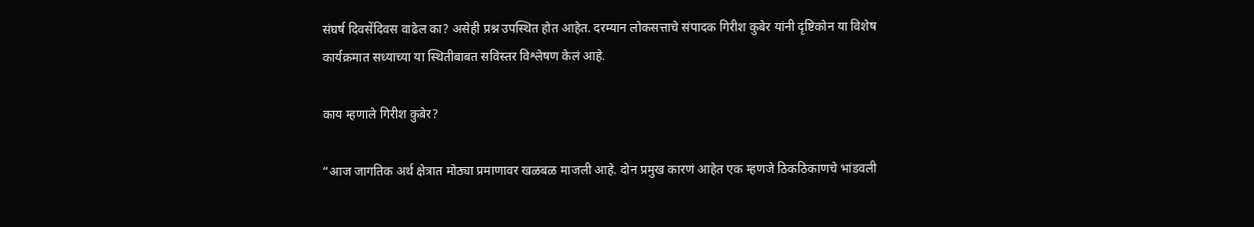संघर्ष दिवसेंदिवस वाढेल का? असेही प्रश्न उपस्थित होत आहेत. दरम्यान लोकसत्ताचे संपादक गिरीश कुबेर यांनी दृष्टिकोन या विशेष कार्यक्रमात सध्याच्या या स्थितीबाबत सविस्तर विश्लेषण केलं आहे.

काय म्हणाले गिरीश कुबेर?

“आज जागतिक अर्थ क्षेत्रात मोठ्या प्रमाणावर खळबळ माजली आहे. दोन प्रमुख कारणं आहेत एक म्हणजे ठिकठिकाणचे भांडवली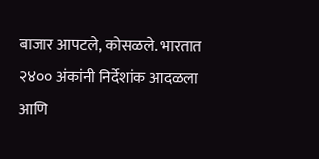बाजार आपटले, कोसळले. भारतात २४०० अंकांनी निर्देशांक आदळला आणि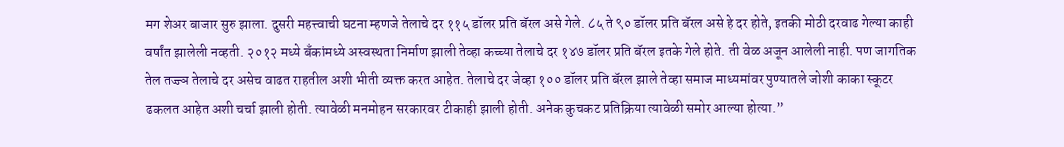मग शेअर बाजार सुरु झाला. दुसरी महत्त्वाची घटना म्हणजे तेलाचे दर ११५ डॉलर प्रति बॅरल असे गेले. ८५ ते ९० डॉलर प्रति बॅरल असे हे दर होते, इतकी मोठी दरवाढ गेल्या काही वर्षांत झालेली नव्हती. २०१२ मध्ये बँकांमध्ये अस्वस्थता निर्माण झाली तेव्हा कच्च्या तेलाचे दर १४७ डॉलर प्रति बॅरल इतके गेले होते. ती वेळ अजून आलेली नाही. पण जागतिक तेल तज्ज्ञ तेलाचे दर असेच वाढत राहतील अशी भीती व्यक्त करत आहेत. तेलाचे दर जेव्हा १०० डॉलर प्रति बॅरल झाले तेव्हा समाज माध्यमांवर पुण्यातले जोशी काका स्कूटर ढकलत आहेत अशी चर्चा झाली होती. त्यावेळी मनमोहन सरकारवर टीकाही झाली होती. अनेक कुचकट प्रतिक्रिया त्यावेळी समोर आल्या होत्या.”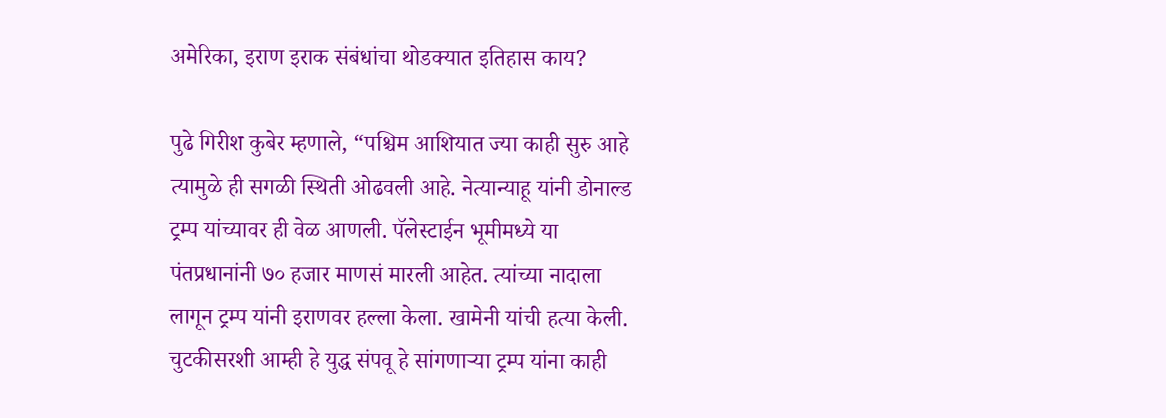अमेरिका, इराण इराक संबंधांचा थोडक्यात इतिहास काय?

पुढे गिरीश कुबेर म्हणाले, “पश्चिम आशियात ज्या काही सुरु आहे त्यामुळे ही सगळी स्थिती ओढवली आहे. नेत्यान्याहू यांनी डोनाल्ड ट्रम्प यांच्यावर ही वेळ आणली. पॅलेस्टाईन भूमीमध्ये या पंतप्रधानांनी ७० हजार माणसं मारली आहेत. त्यांच्या नादाला लागून ट्रम्प यांनी इराणवर हल्ला केला. खामेनी यांची हत्या केली. चुटकीसरशी आम्ही हे युद्ध संपवू हे सांगणाऱ्या ट्रम्प यांना काही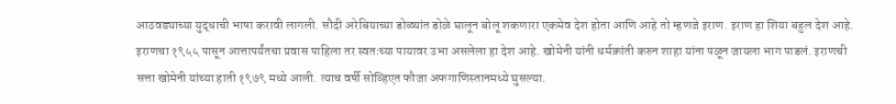आठवड्याच्या युद्धाची भाषा करावी लागली. सौदी अरेबियाच्या डोळ्यांत डोळे घालून बोलू शकणारा एकमेव देश होता आणि आहे तो म्हणजे इराण. इराण हा शिया बहुल देश आहे. इराणचा १९५५ पासून आत्तापर्यंतचा प्रवास पाहिला तर स्वतःच्या पायावर उभा असलेला हा देश आहे. खोमेनी यांनी धर्मक्रांती करुन शाहा यांना पळून जायला भाग पाडलं. इराणची सत्ता खोमेनी यांच्या हाती १९७९ मध्ये आली. त्याच वर्षी सोव्हिएत फौजा अफगाणिस्तानमध्ये घुसल्या.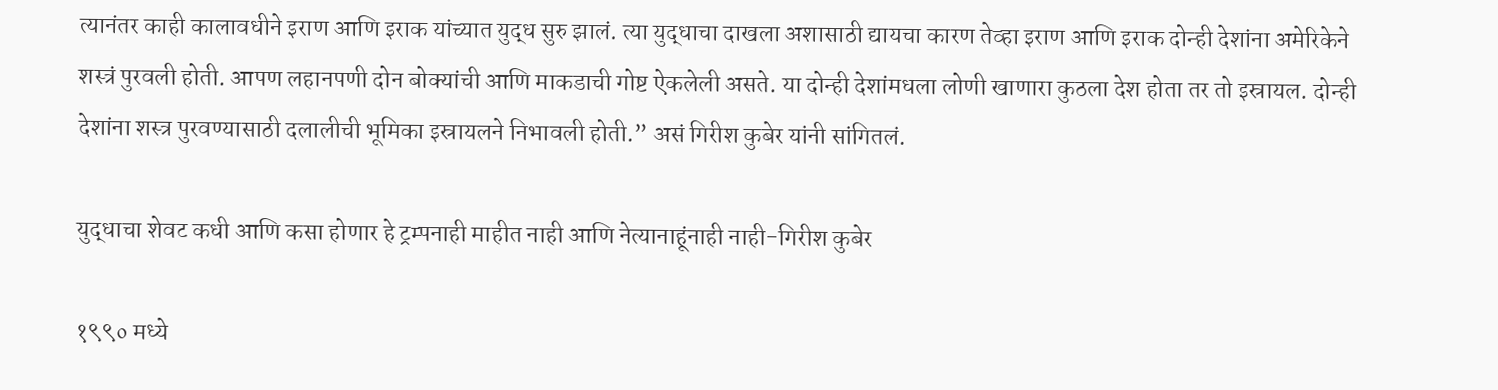त्यानंतर काही कालावधीने इराण आणि इराक यांच्यात युद्ध सुरु झालं. त्या युद्धाचा दाखला अशासाठी द्यायचा कारण तेव्हा इराण आणि इराक दोन्ही देशांना अमेरिकेने शस्त्रं पुरवली होती. आपण लहानपणी दोन बोक्यांची आणि माकडाची गोष्ट ऐकलेली असते. या दोन्ही देशांमधला लोणी खाणारा कुठला देश होता तर तो इस्रायल. दोन्ही देशांना शस्त्र पुरवण्यासाठी दलालीची भूमिका इस्रायलने निभावली होती.” असं गिरीश कुबेर यांनी सांगितलं.

युद्धाचा शेवट कधी आणि कसा होणार हे ट्रम्पनाही माहीत नाही आणि नेत्यानाहूंनाही नाही-गिरीश कुबेर

१९९० मध्ये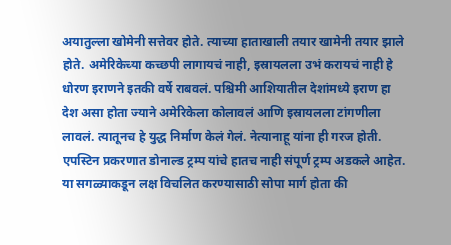अयातुल्ला खोमेनी सत्तेवर होते. त्याच्या हाताखाली तयार खामेनी तयार झाले होते. अमेरिकेच्या कच्छपी लागायचं नाही, इस्रायलला उभं करायचं नाही हे धोरण इराणने इतकी वर्षे राबवलं. पश्चिमी आशियातील देशांमध्ये इराण हा देश असा होता ज्याने अमेरिकेला कोलावलं आणि इस्रायलला टांगणीला लावलं. त्यातूनच हे युद्ध निर्माण केलं गेलं. नेत्यानाहू यांना ही गरज होती. एपस्टिन प्रकरणात डोनाल्ड ट्रम्प यांचे हातच नाही संपूर्ण ट्रम्प अडकले आहेत. या सगळ्याकडून लक्ष विचलित करण्यासाठी सोपा मार्ग होता की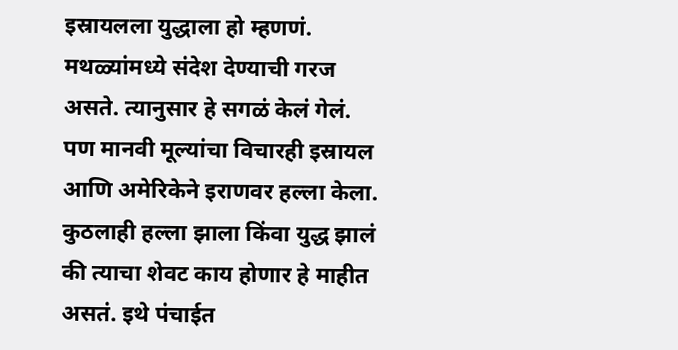इस्रायलला युद्धाला हो म्हणणं. मथळ्यांमध्ये संदेश देण्याची गरज असते. त्यानुसार हे सगळं केलं गेलं. पण मानवी मूल्यांचा विचारही इस्रायल आणि अमेरिकेने इराणवर हल्ला केला. कुठलाही हल्ला झाला किंवा युद्ध झालं की त्याचा शेवट काय होणार हे माहीत असतं. इथे पंचाईत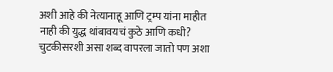अशी आहे की नेत्यानाहू आणि ट्रम्प यांना माहीत नाही की युद्ध थांबावयचं कुठे आणि कधी? चुटकीसरशी असा शब्द वापरला जातो पण अशा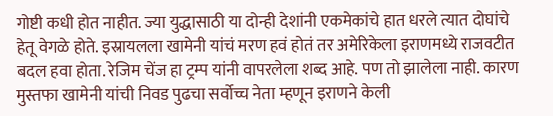गोष्टी कधी होत नाहीत. ज्या युद्धासाठी या दोन्ही देशांनी एकमेकांचे हात धरले त्यात दोघांचे हेतू वेगळे होते. इस्रायलला खामेनी यांचं मरण हवं होतं तर अमेरिकेला इराणमध्ये राजवटीत बदल हवा होता. रेजिम चेंज हा ट्रम्प यांनी वापरलेला शब्द आहे. पण तो झालेला नाही. कारण मुस्तफा खामेनी यांची निवड पुढचा सर्वोच्च नेता म्हणून इराणने केली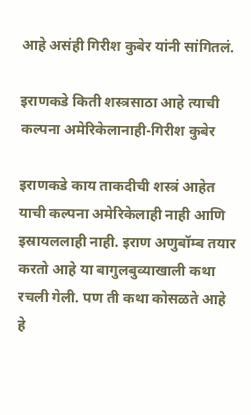आहे असंही गिरीश कुबेर यांनी सांगितलं.

इराणकडे किती शस्त्रसाठा आहे त्याची कल्पना अमेरिकेलानाही-गिरीश कुबेर

इराणकडे काय ताकदीची शस्त्रं आहेत याची कल्पना अमेरिकेलाही नाही आणि इस्रायललाही नाही. इराण अणुबॉम्ब तयार करतो आहे या बागुलबुव्याखाली कथा रचली गेली. पण ती कथा कोसळते आहे हे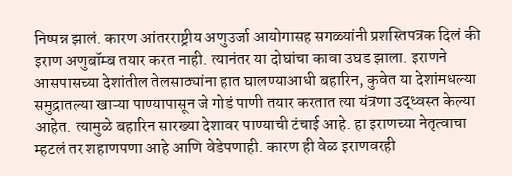निष्पन्न झालं. कारण आंतरराष्ट्रीय अणुउर्जा आयोगासह सगळ्यांनी प्रशस्तिपत्रक दिलं की इराण अणुबॉम्ब तयार करत नाही. त्यानंतर या दोघांचा कावा उघड झाला. इराणने आसपासच्या देशांतील तेलसाठ्यांना हात घालण्याआधी बहारिन, कुवेत या देशांमधल्या समुद्रातल्या खाऱ्या पाण्यापासून जे गोडं पाणी तयार करतात त्या यंत्रणा उद्ध्वस्त केल्या आहेत. त्यामुळे बहारिन सारख्या देशावर पाण्याची टंचाई आहे. हा इराणच्या नेतृत्वाचा म्हटलं तर शहाणपणा आहे आणि वेडेपणाही. कारण ही वेळ इराणवरही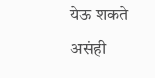येऊ शकते असंही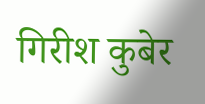गिरीश कुबेर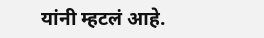यांनी म्हटलं आहे.